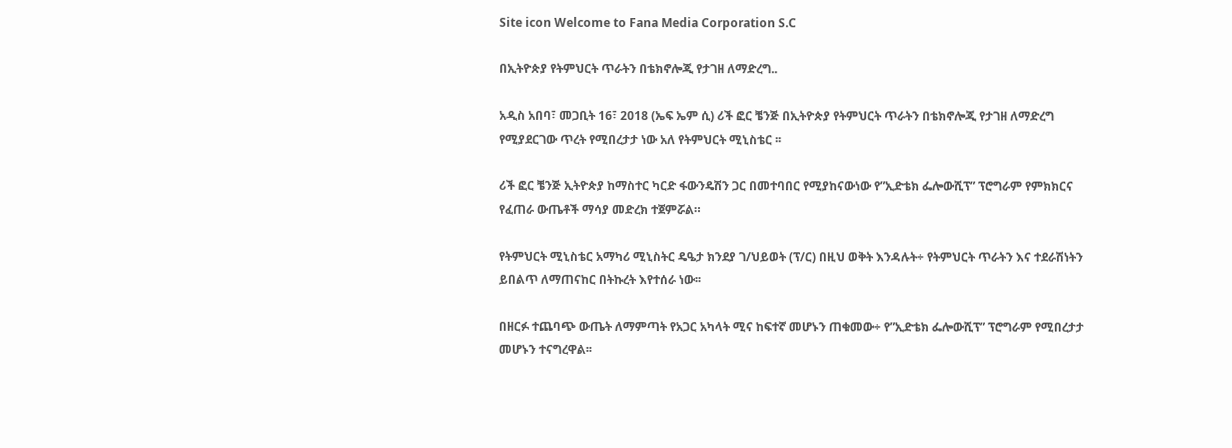Site icon Welcome to Fana Media Corporation S.C

በኢትዮጵያ የትምህርት ጥራትን በቴክኖሎጂ የታገዘ ለማድረግ..

አዲስ አበባ፣ መጋቢት 16፣ 2018 (ኤፍ ኤም ሲ) ሪች ፎር ቼንጅ በኢትዮጵያ የትምህርት ጥራትን በቴክኖሎጂ የታገዘ ለማድረግ የሚያደርገው ጥረት የሚበረታታ ነው አለ የትምህርት ሚኒስቴር ፡፡

ሪች ፎር ቼንጅ ኢትዮጵያ ከማስተር ካርድ ፋውንዴሽን ጋር በመተባበር የሚያከናውነው የ”ኢድቴክ ፌሎውሺፕ” ፕሮግራም የምክክርና የፈጠራ ውጤቶች ማሳያ መድረክ ተጀምሯል።

የትምህርት ሚኒስቴር አማካሪ ሚኒስትር ዴዔታ ክንደያ ገ/ህይወት (ፕ/ር) በዚህ ወቅት እንዳሉት÷ የትምህርት ጥራትን እና ተደራሽነትን ይበልጥ ለማጠናከር በትኩረት እየተሰራ ነው፡፡

በዘርፉ ተጨባጭ ውጤት ለማምጣት የአጋር አካላት ሚና ከፍተኛ መሆኑን ጠቁመው÷ የ”ኢድቴክ ፌሎውሺፕ” ፕሮግራም የሚበረታታ መሆኑን ተናግረዋል፡፡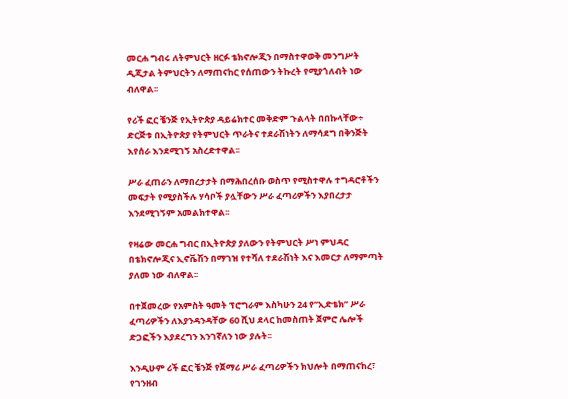መርሐ ግብሩ ለትምህርት ዘርፉ ቴክኖሎጂን በማስተዋወቅ መንግሥት ዲጂታል ትምህርትን ለማጠናከር የሰጠውን ትኩረት የሚያጎለብት ነው ብለዋል፡፡

የሪች ፎር ቼንጅ የኢትዮጵያ ዳይሬክተር መቅድም ጉልላት በበኩላቸው÷ ድርጅቱ በኢትዮጵያ የትምህርት ጥራትና ተደራሽነትን ለማሳደግ በቅንጅት እየሰራ እንደሚገኝ አስረድተዋል፡፡

ሥራ ፈጠራን ለማበረታታት በማሕበረሰቡ ወስጥ የሚስተዋሉ ተግዳሮቶችን መፍታት የሚያስችሉ ሃሳቦች ያሏቸውን ሥራ ፈጣሪዎችን እያበረታታ እንደሚገኝም አመልክተዋል፡፡

የዛሬው መርሐ ግብር በኢትዮጵያ ያለውን የትምህርት ሥነ ምህዳር በቴክኖሎጂና ኢኖቬሽን በማገዝ የተሻለ ተደራሽነት እና እመርታ ለማምጣት ያለመ ነው ብለዋል፡፡

በተጀመረው የአምስት ዓመት ፕሮግራም እስካሁን 24 የ”ኢድቴክ” ሥራ ፈጣሪዎችን ለእያንዳንዳቸው 60 ሺህ ደላር ከመስጠት ጀምሮ ሌሎች ድጋፎችን እያደረግን እንገኛለን ነው ያሉት፡፡

እንዲሁም ሪች ፎር ቼንጅ የጀማሪ ሥራ ፈጣሪዎችን ክህሎት በማጠናከረ፣ የገንዘብ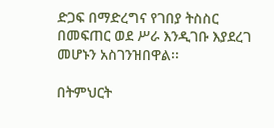ድጋፍ በማድረግና የገበያ ትስስር በመፍጠር ወደ ሥራ እንዲገቡ እያደረገ መሆኑን አስገንዝበዋል፡፡

በትምህርት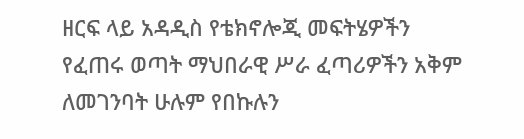ዘርፍ ላይ አዳዲስ የቴክኖሎጂ መፍትሄዎችን የፈጠሩ ወጣት ማህበራዊ ሥራ ፈጣሪዎችን አቅም ለመገንባት ሁሉም የበኩሉን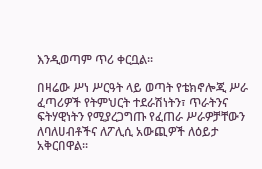እንዲወጣም ጥሪ ቀርቧል፡፡

በዛሬው ሥነ ሥርዓት ላይ ወጣት የቴክኖሎጂ ሥራ ፈጣሪዎች የትምህርት ተደራሽነትን፣ ጥራትንና ፍትሃዊነትን የሚያረጋግጡ የፈጠራ ሥራዎቻቸውን ለባለሀብቶችና ለፖሊሲ አውጪዎች ለዕይታ አቅርበዋል፡፡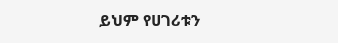ይህም የሀገሪቱን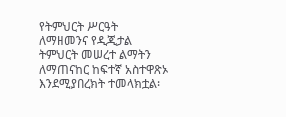የትምህርት ሥርዓት ለማዘመንና የዲጂታል ትምህርት መሠረተ ልማትን ለማጠናከር ከፍተኛ አስተዋጽኦ እንደሚያበረክት ተመላክቷል፡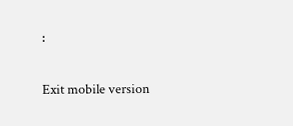፡

Exit mobile version